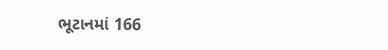ભૂટાનમાં 166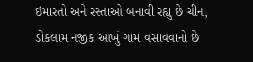ઇમારતો અને રસ્તાઓ બનાવી રહ્યુ છે ચીન, ડોકલામ નજીક આખું ગામ વસાવવાનો છે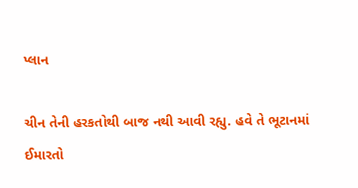પ્લાન

ચીન તેની હરકતોથી બાજ નથી આવી રહ્યુ. હવે તે ભૂટાનમાં ઈમારતો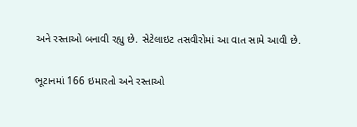અને રસ્તાઓ બનાવી રહ્યુ છે. સેટેલાઇટ તસવીરોમાં આ વાત સામે આવી છે.

ભૂટાનમાં 166 ઇમારતો અને રસ્તાઓ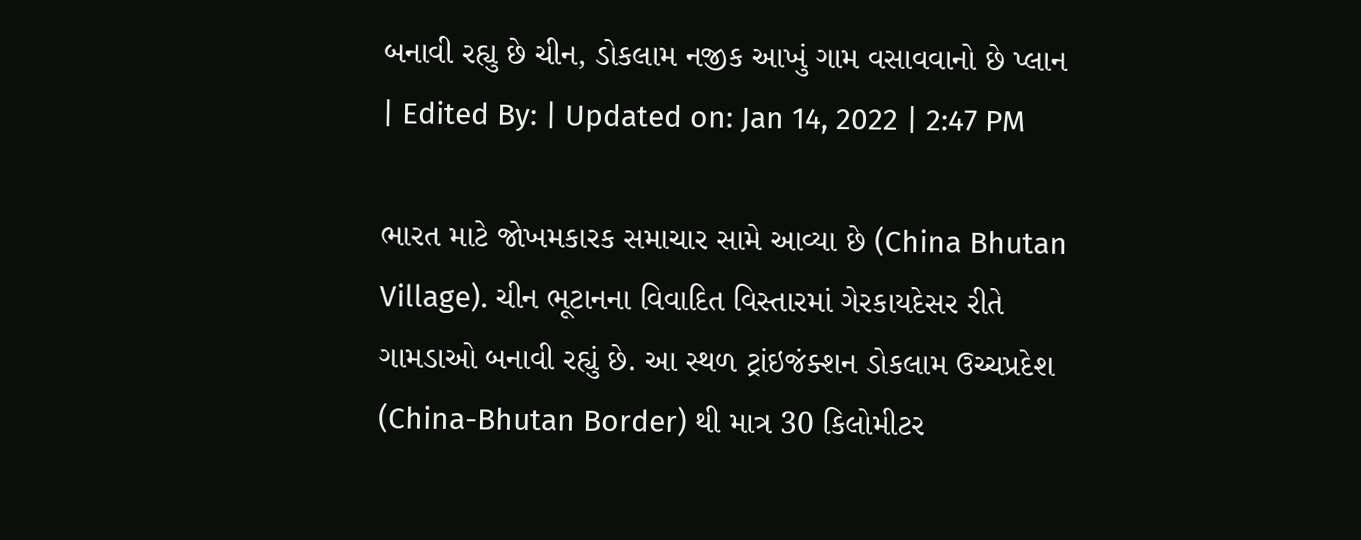બનાવી રહ્યુ છે ચીન, ડોકલામ નજીક આખું ગામ વસાવવાનો છે પ્લાન
| Edited By: | Updated on: Jan 14, 2022 | 2:47 PM

ભારત માટે જોખમકારક સમાચાર સામે આવ્યા છે (China Bhutan Village). ચીન ભૂટાનના વિવાદિત વિસ્તારમાં ગેરકાયદેસર રીતે ગામડાઓ બનાવી રહ્યું છે. આ સ્થળ ટ્રાંઇજંક્શન ડોકલામ ઉચ્ચપ્રદેશ (China-Bhutan Border) થી માત્ર 30 કિલોમીટર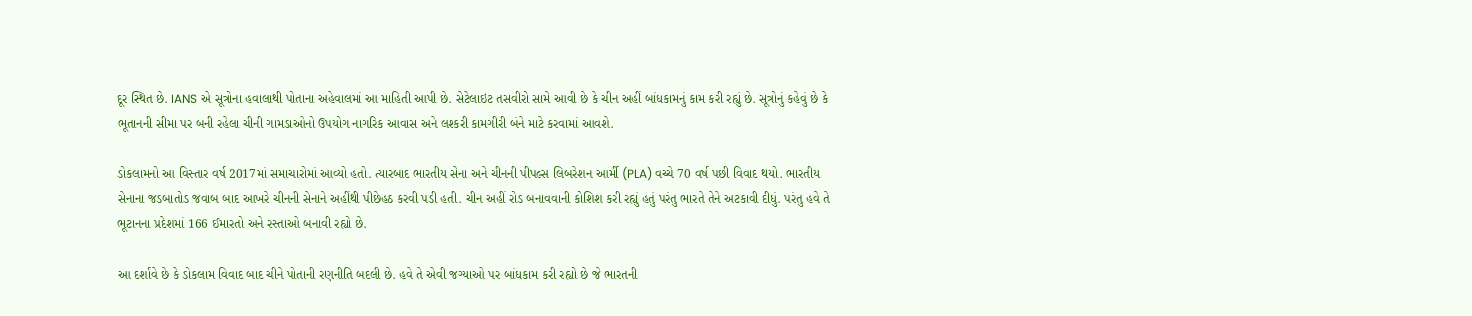દૂર સ્થિત છે. IANS એ સૂત્રોના હવાલાથી પોતાના અહેવાલમાં આ માહિતી આપી છે. સેટેલાઇટ તસવીરો સામે આવી છે કે ચીન અહીં બાંધકામનું કામ કરી રહ્યું છે. સૂત્રોનું કહેવું છે કે ભૂતાનની સીમા પર બની રહેલા ચીની ગામડાઓનો ઉપયોગ નાગરિક આવાસ અને લશ્કરી કામગીરી બંને માટે કરવામાં આવશે.

ડોકલામનો આ વિસ્તાર વર્ષ 2017માં સમાચારોમાં આવ્યો હતો. ત્યારબાદ ભારતીય સેના અને ચીનની પીપલ્સ લિબરેશન આર્મી (PLA) વચ્ચે 70 વર્ષ પછી વિવાદ થયો. ભારતીય સેનાના જડબાતોડ જવાબ બાદ આખરે ચીનની સેનાને અહીંથી પીછેહઠ કરવી પડી હતી. ચીન અહીં રોડ બનાવવાની કોશિશ કરી રહ્યું હતું પરંતુ ભારતે તેને અટકાવી દીધું. પરંતુ હવે તે ભૂટાનના પ્રદેશમાં 166 ઈમારતો અને રસ્તાઓ બનાવી રહ્યો છે.

આ દર્શાવે છે કે ડોકલામ વિવાદ બાદ ચીને પોતાની રણનીતિ બદલી છે. હવે તે એવી જગ્યાઓ પર બાંધકામ કરી રહ્યો છે જે ભારતની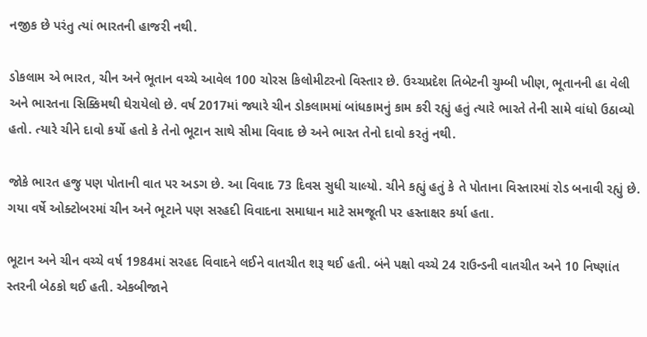નજીક છે પરંતુ ત્યાં ભારતની હાજરી નથી.

ડોકલામ એ ભારત, ચીન અને ભૂતાન વચ્ચે આવેલ 100 ચોરસ કિલોમીટરનો વિસ્તાર છે. ઉચ્ચપ્રદેશ તિબેટની ચુમ્બી ખીણ, ભૂતાનની હા વેલી અને ભારતના સિક્કિમથી ઘેરાયેલો છે. વર્ષ 2017માં જ્યારે ચીન ડોકલામમાં બાંધકામનું કામ કરી રહ્યું હતું ત્યારે ભારતે તેની સામે વાંધો ઉઠાવ્યો હતો. ત્યારે ચીને દાવો કર્યો હતો કે તેનો ભૂટાન સાથે સીમા વિવાદ છે અને ભારત તેનો દાવો કરતું નથી.

જોકે ભારત હજુ પણ પોતાની વાત પર અડગ છે. આ વિવાદ 73 દિવસ સુધી ચાલ્યો. ચીને કહ્યું હતું કે તે પોતાના વિસ્તારમાં રોડ બનાવી રહ્યું છે. ગયા વર્ષે ઓક્ટોબરમાં ચીન અને ભૂટાને પણ સરહદી વિવાદના સમાધાન માટે સમજૂતી પર હસ્તાક્ષર કર્યા હતા.

ભૂટાન અને ચીન વચ્ચે વર્ષ 1984માં સરહદ વિવાદને લઈને વાતચીત શરૂ થઈ હતી. બંને પક્ષો વચ્ચે 24 રાઉન્ડની વાતચીત અને 10 નિષ્ણાંત સ્તરની બેઠકો થઈ હતી. એકબીજાને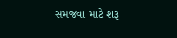સમજવા માટે શરૂ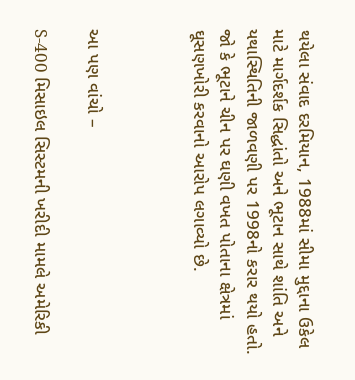થયેલા સંવાદ દરમિયાન, 1988માં સીમા મુદ્દાના ઉકેલ માટે માર્ગદર્શક સિદ્ધાંતો અને ભૂટાન સાથે શાંતિ અને યથાસ્થિતિની જાળવણી પર 1998નો કરાર થયો હતો. જો કે ભૂટાને ચીન પર ઘણી વખત પોતાના ક્ષેત્રમાં ઘૂસણખોરી કરવાનો આરોપ લગાવ્યો છે.



આ પણ વાંચો –

S-400 મિસાઇલ સિસ્ટમની ખરીદી મામલે અમેરિકી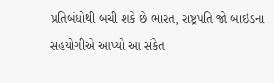પ્રતિબંધોથી બચી શકે છે ભારત, રાષ્ટ્રપતિ જો બાઇડના સહયોગીએ આપ્યો આ સંકેત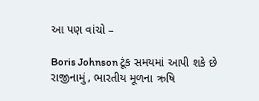આ પણ વાંચો –

Boris Johnson ટૂંક સમયમાં આપી શકે છે રાજીનામું, ભારતીય મૂળના ઋષિ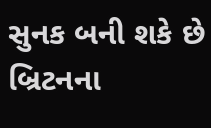સુનક બની શકે છે બ્રિટનના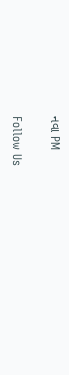નવા PM

Follow Us